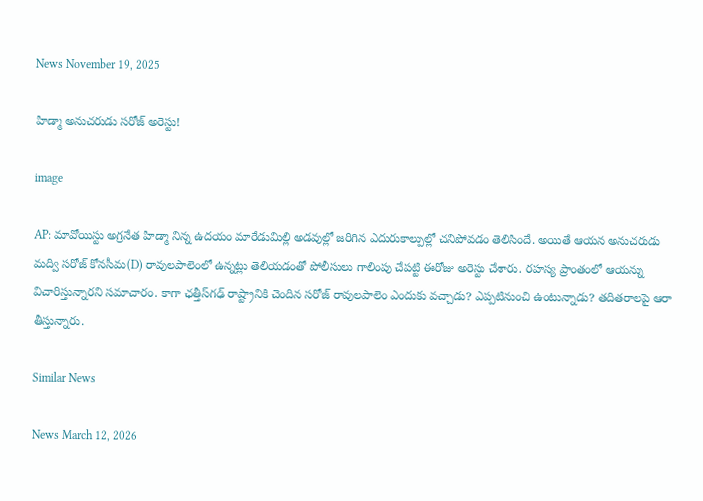News November 19, 2025

హిడ్మా అనుచరుడు సరోజ్ అరెస్టు!

image

AP: మావోయిస్టు అగ్రనేత హిడ్మా నిన్న ఉదయం మారేడుమిల్లి అడవుల్లో జరిగిన ఎదురుకాల్పుల్లో చనిపోవడం తెలిసిందే. అయితే ఆయన అనుచరుడు మద్వి సరోజ్‌ కోనసీమ(D) రావులపాలెంలో ఉన్నట్లు తెలియడంతో పోలీసులు గాలింపు చేపట్టి ఈరోజు అరెస్టు చేశారు. రహస్య ప్రాంతంలో ఆయన్ను విచారిస్తున్నారని సమాచారం. కాగా ఛత్తీస్‌గఢ్ రాష్ట్రానికి చెందిన సరోజ్ రావులపాలెం ఎందుకు వచ్చాడు? ఎప్పటినుంచి ఉంటున్నాడు? తదితరాలపై ఆరా తీస్తున్నారు.

Similar News

News March 12, 2026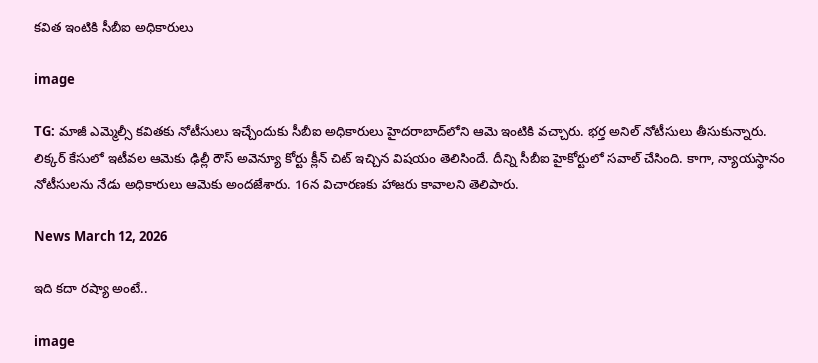కవిత ఇంటికి సీబీఐ అధికారులు

image

TG: మాజీ ఎమ్మెల్సీ కవితకు నోటీసులు ఇచ్చేందుకు సీబీఐ అధికారులు హైదరాబాద్‌లోని ఆమె ఇంటికి వచ్చారు. భర్త అనిల్ నోటీసులు తీసుకున్నారు. లిక్కర్ కేసులో ఇటీవల ఆమెకు ఢిల్లీ రౌస్ అవెన్యూ కోర్టు క్లీన్ చిట్ ఇచ్చిన విషయం తెలిసిందే. దీన్ని సీబీఐ హైకోర్టులో సవాల్ చేసింది. కాగా, న్యాయస్థానం నోటీసులను నేడు అధికారులు ఆమెకు అందజేశారు. 16న విచారణకు హాజరు కావాలని తెలిపారు.

News March 12, 2026

ఇది కదా రష్యా అంటే..

image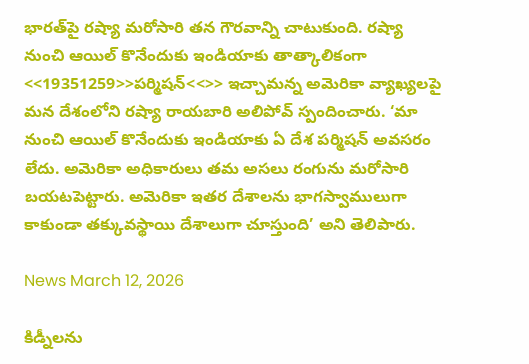భారత్‌పై రష్యా మరోసారి తన గౌరవాన్ని చాటుకుంది. రష్యా నుంచి ఆయిల్ కొనేందుకు ఇండియాకు తాత్కాలికంగా <<19351259>>పర్మిషన్<<>> ఇచ్చామన్న అమెరికా వ్యాఖ్యలపై మన దేశంలోని రష్యా రాయబారి అలిపోవ్ స్పందించారు. ‘మా నుంచి ఆయిల్ కొనేందుకు ఇండియాకు ఏ దేశ పర్మిషన్ అవసరం లేదు. అమెరికా అధికారులు తమ అసలు రంగును మరోసారి బయటపెట్టారు. అమెరికా ఇతర దేశాలను భాగస్వాములుగా కాకుండా తక్కువస్థాయి దేశాలుగా చూస్తుంది’ అని తెలిపారు.

News March 12, 2026

కిడ్నీలను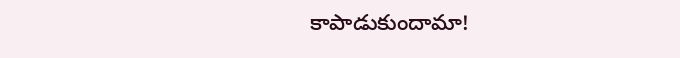కాపాడుకుందామా!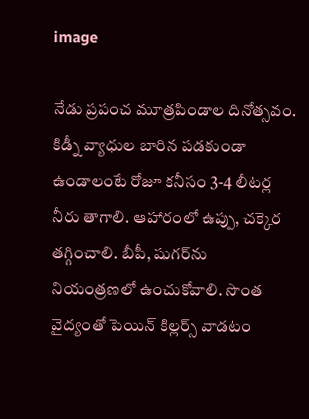image

నేడు ప్రపంచ మూత్రపిండాల దినోత్సవం. కిడ్నీ వ్యాధుల బారిన పడకుండా ఉండాలంటే రోజూ కనీసం 3-4 లీటర్ల నీరు తాగాలి. ఆహారంలో ఉప్పు, చక్కెర తగ్గించాలి. బీపీ, షుగర్‌ను నియంత్రణలో ఉంచుకోవాలి. సొంత వైద్యంతో పెయిన్ కిల్లర్స్ వాడటం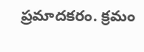ప్రమాదకరం. క్రమం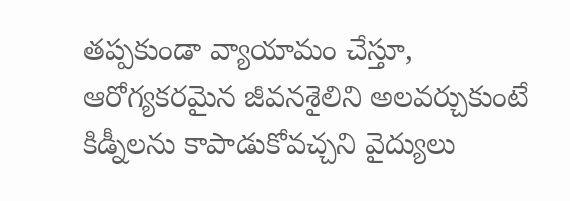తప్పకుండా వ్యాయామం చేస్తూ, ఆరోగ్యకరమైన జీవనశైలిని అలవర్చుకుంటే కిడ్నీలను కాపాడుకోవచ్చని వైద్యులు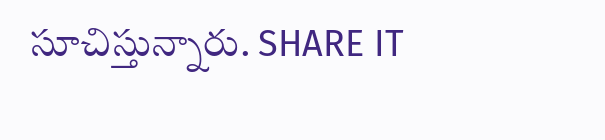సూచిస్తున్నారు. SHARE IT